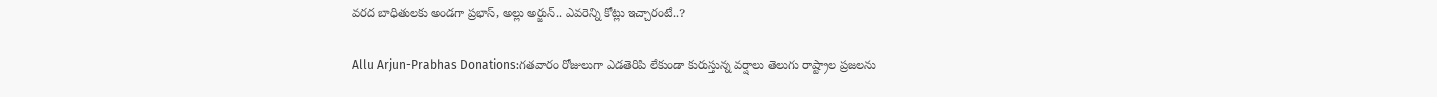వరద బాధితులకు అండగా ప్రభాస్, అల్లు అర్జున్.. ఎవరెన్ని కోట్లు ఇచ్చారంటే..?

Allu Arjun-Prabhas Donations:గతవారం రోజులుగా ఎడతెరిపి లేకుండా కురుస్తున్న వర్షాలు తెలుగు రాష్ట్రాల ప్రజలను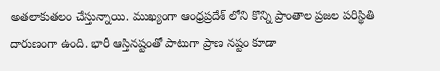అతలాకుతలం చేస్తున్నాయి. ముఖ్యంగా ఆంధ్రప్రదేశ్ లోని కొన్ని ప్రాంతాల ప్రజల పరిస్థితి దారుణంగా ఉంది. భారీ ఆస్తినష్టంతో పాటుగా ప్రాణ నష్టం కూడా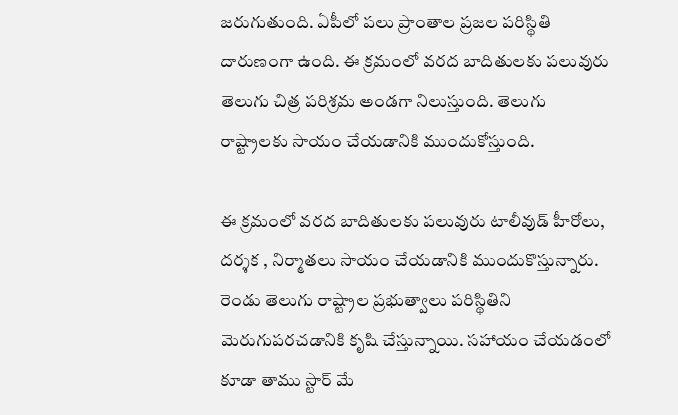జరుగుతుంది. ఏపీలో పలు ప్రాంతాల ప్రజల పరిస్థితి దారుణంగా ఉంది. ఈ క్రమంలో వరద బాదితులకు పలువురు తెలుగు చిత్ర పరిశ్రమ అండగా నిలుస్తుంది. తెలుగు రాష్ట్రాలకు సాయం చేయడానికి ముందుకోస్తుంది.

ఈ క్రమంలో వరద బాదితులకు పలువురు టాలీవుడ్ హీరోలు, దర్శక , నిర్మాతలు సాయం చేయడానికి ముందుకొస్తున్నారు. రెండు తెలుగు రాష్ట్రాల ప్రభుత్వాలు పరిస్థితిని మెరుగుపరచడానికి కృషి చేస్తున్నాయి. సహాయం చేయడంలో కూడా తాము స్టార్ మే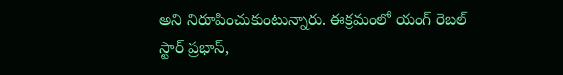అని నిరూపించుకుంటున్నారు. ఈక్రమంలో యంగ్ రెబల్ స్టార్ ప్రభాస్,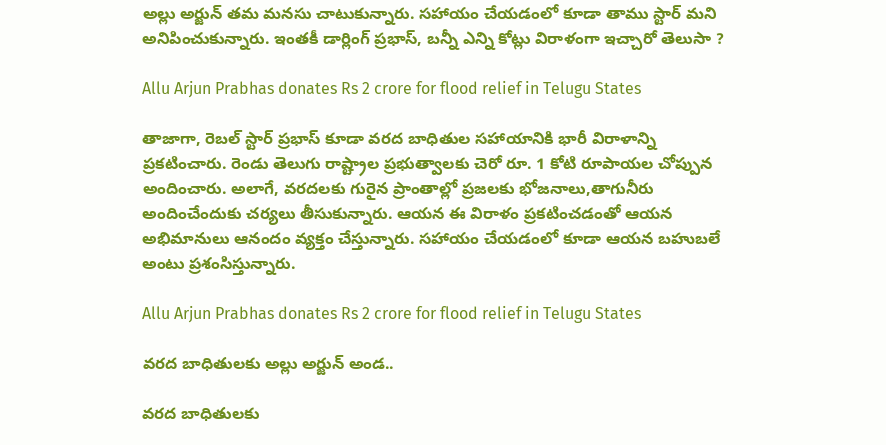అల్లు అర్జున్ తమ మనసు చాటుకున్నారు. సహాయం చేయడంలో కూడా తాము స్టార్ మని అనిపించుకున్నారు. ఇంతకీ డార్లింగ్ ప్రభాస్, బన్నీ ఎన్ని కోట్లు విరాళంగా ఇచ్చారో తెలుసా ?

Allu Arjun Prabhas donates Rs 2 crore for flood relief in Telugu States

తాజాగా, రెబల్ స్టార్ ప్రభాస్ కూడా వరద బాధితుల సహాయానికి భారీ విరాళాన్ని ప్రకటించారు. రెండు తెలుగు రాష్ట్రాల ప్రభుత్వాలకు చెరో రూ. 1 కోటి రూపాయల చోప్పున అందించారు. అలాగే, వరదలకు గురైన ప్రాంతాల్లో ప్రజలకు భోజనాలు,తాగునీరు అందించేందుకు చర్యలు తీసుకున్నారు. ఆయన ఈ విరాళం ప్రకటించడంతో ఆయన అభిమానులు ఆనందం వ్యక్తం చేస్తున్నారు. సహాయం చేయడంలో కూడా ఆయన బహుబలే అంటు ప్రశంసిస్తున్నారు.

Allu Arjun Prabhas donates Rs 2 crore for flood relief in Telugu States

వరద బాధితులకు అల్లు అర్జున్ అండ..

వరద బాధితులకు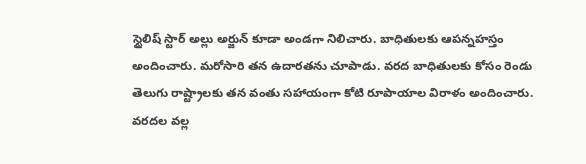స్టైలిష్ స్టార్ అల్లు అర్జున్ కూడా అండగా నిలిచారు. బాధితులకు ఆపన్నహస్తం అందించారు. మరోసారి తన ఉదారతను చూపాడు. వరద బాధితులకు కోసం రెండు తెలుగు రాష్ట్రాలకు తన వంతు సహాయంగా కోటి రూపాయాల విరాళం అందించారు. వరదల వల్ల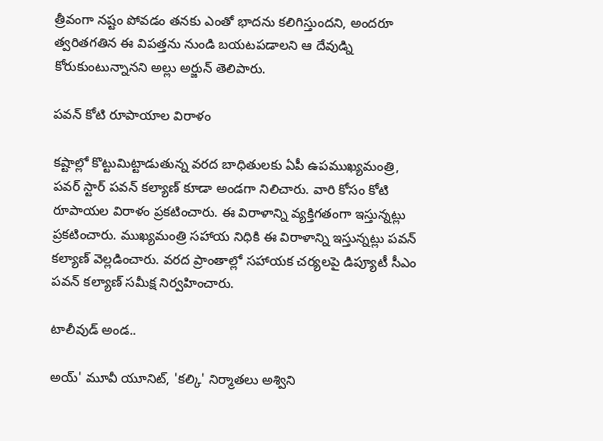త్రీవంగా నష్టం పోవడం తనకు ఎంతో భాదను కలిగిస్తుందని, అందరూ త్వరితగతిన ఈ విపత్తను నుండి బయటపడాలని ఆ దేవుడ్ని కోరుకుంటున్నానని అల్లు అర్జున్‌ తెలిపారు.

పవన్ కోటి రూపాయాల విరాళం

కష్టాల్లో కొట్టుమిట్టాడుతున్న వరద బాధితులకు ఏపీ ఉపముఖ్యమంత్రి, పవర్ స్టార్ పవన్ కల్యాణ్ కూడా అండగా నిలిచారు. వారి కోసం కోటి రూపాయల విరాళం ప్రకటించారు. ఈ విరాళాన్ని వ్యక్తిగతంగా ఇస్తున్నట్లు ప్రకటించారు. ముఖ్యమంత్రి సహాయ నిధికి ఈ విరాళాన్ని ఇస్తున్నట్లు పవన్ కల్యాణ్ వెల్లడించారు. వరద ప్రాంతాల్లో సహాయక చర్యలపై డిప్యూటీ సీఎం పవన్‌ కల్యాణ్ సమీక్ష నిర్వహించారు.

టాలీవుడ్ అండ..

అయ్' మూవీ యూనిట్, 'కల్కి' నిర్మాతలు అశ్విని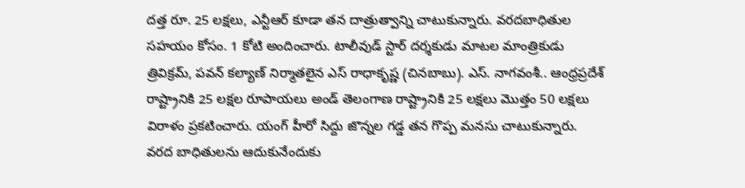దత్త రూ. 25 లక్షలు, ఎన్టీఆర్ కూడా తన దాత్రుత్వాన్ని చాటుకున్నారు. వరదబాధితుల సహయం కోసం. 1 కోటి అందించారు. టాలీవుడ్ స్టార్ దర్శకుడు మాటల మాంత్రికుడు త్రివిక్రమ్, పవన్ కల్యాణ్ నిర్మాతలైన ఎస్ రాధాకృష్ణ (చినబాబు). ఎస్. నాగవంశీ.. ఆంధ్రప్రదేశ్ రాష్ట్రానికి 25 లక్షల రూపాయలు అండ్ తెలంగాణ రాష్ట్రానికి 25 లక్షలు మొత్తం 50 లక్షలు విరాళం ప్రకటించారు. యంగ్ హీరో సిద్దు జొన్నల గడ్డ తన గొప్ప మనసు చాటుకున్నారు. వరద బాధితులను ఆదుకునేందుకు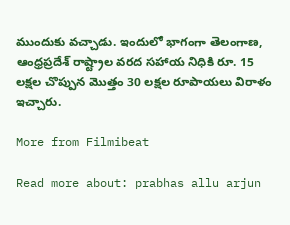ముందుకు వచ్చాడు. ఇందులో భాగంగా తెలంగాణ, ఆంధ్రప్రదేశ్ రాష్ట్రాల వరద సహాయ నిధికి రూ. 15 లక్షల చొప్పున మొత్తం 30 లక్షల రూపాయలు విరాళం ఇచ్చారు.

More from Filmibeat

Read more about: prabhas allu arjun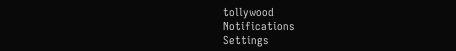tollywood
Notifications
Settings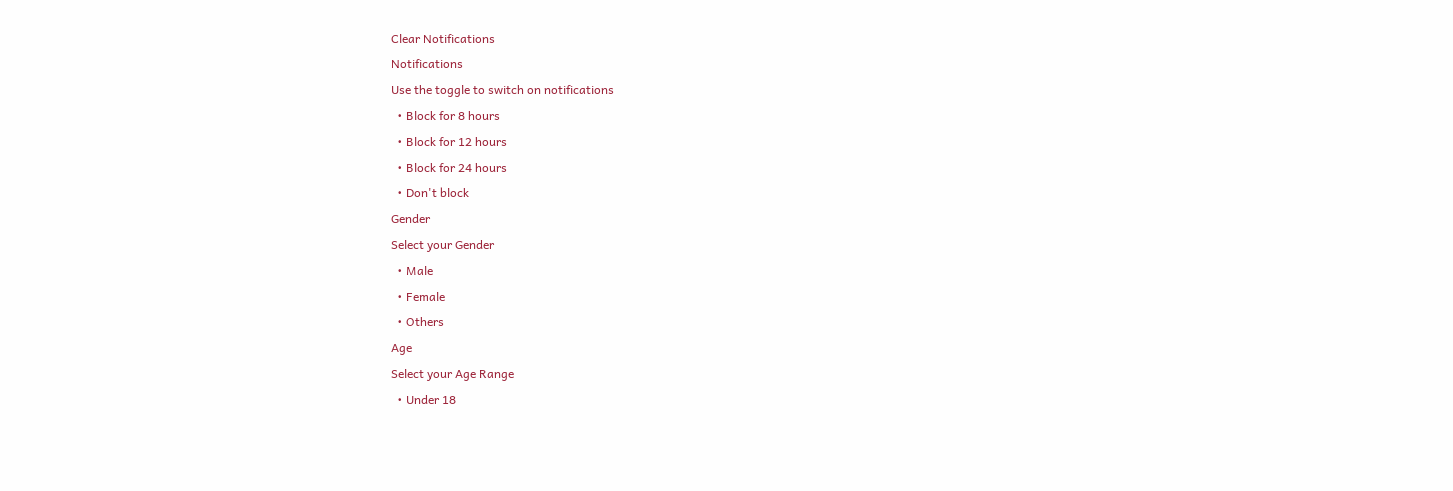Clear Notifications
Notifications
Use the toggle to switch on notifications
  • Block for 8 hours
  • Block for 12 hours
  • Block for 24 hours
  • Don't block
Gender
Select your Gender
  • Male
  • Female
  • Others
Age
Select your Age Range
  • Under 18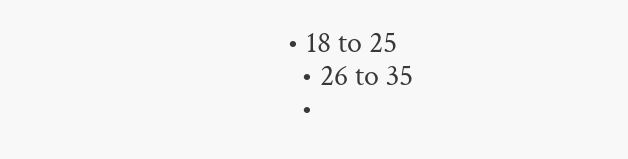• 18 to 25
  • 26 to 35
  •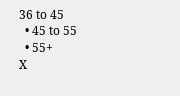36 to 45
  • 45 to 55
  • 55+
X